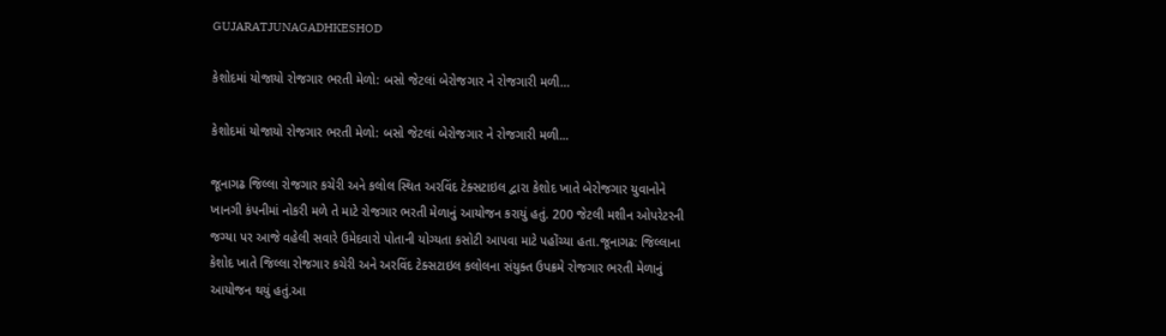GUJARATJUNAGADHKESHOD

કેશોદમાં યોજાયો રોજગાર ભરતી મેળો: બસો જેટલાં બેરોજગાર ને રોજગારી મળી…

કેશોદમાં યોજાયો રોજગાર ભરતી મેળો: બસો જેટલાં બેરોજગાર ને રોજગારી મળી...

જૂનાગઢ જિલ્લા રોજગાર કચેરી અને કલોલ સ્થિત અરવિંદ ટેક્સટાઇલ દ્વારા કેશોદ ખાતે બેરોજગાર યુવાનોને ખાનગી કંપનીમાં નોકરી મળે તે માટે રોજગાર ભરતી મેળાનું આયોજન કરાયું હતું. 200 જેટલી મશીન ઓપરેટરની જગ્યા પર આજે વહેલી સવારે ઉમેદવારો પોતાની યોગ્યતા કસોટી આપવા માટે પહોંચ્યા હતા.જૂનાગઢ: જિલ્લાના કેશોદ ખાતે જિલ્લા રોજગાર કચેરી અને અરવિંદ ટેક્સટાઇલ કલોલના સંયુક્ત ઉપક્રમે રોજગાર ભરતી મેળાનું આયોજન થયું હતું.આ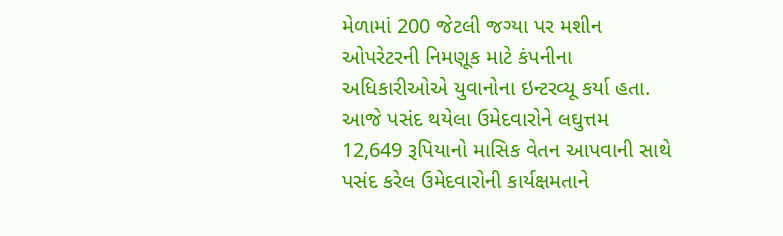મેળામાં 200 જેટલી જગ્યા પર મશીન ઓપરેટરની નિમણૂક માટે કંપનીના અધિકારીઓએ યુવાનોના ઇન્ટરવ્યૂ કર્યા હતા. આજે પસંદ થયેલા ઉમેદવારોને લઘુત્તમ 12,649 રૂપિયાનો માસિક વેતન આપવાની સાથે પસંદ કરેલ ઉમેદવારોની કાર્યક્ષમતાને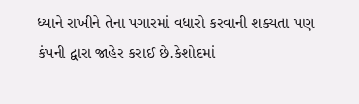ધ્યાને રાખીને તેના પગારમાં વધારો કરવાની શક્યતા પણ કંપની દ્વારા જાહેર કરાઈ છે.કેશોદમાં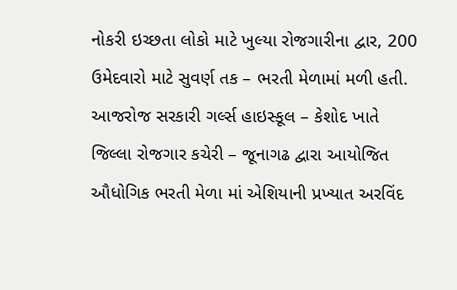નોકરી ઇચ્છતા લોકો માટે ખુલ્યા રોજગારીના દ્વાર, 200 ઉમેદવારો માટે સુવર્ણ તક – ભરતી મેળામાં મળી હતી. આજરોજ સરકારી ગર્લ્સ હાઇસ્કૂલ – કેશોદ ખાતે જિલ્લા રોજગાર કચેરી – જૂનાગઢ દ્વારા આયોજિત ઔધોગિક ભરતી મેળા માં એશિયાની પ્રખ્યાત અરવિંદ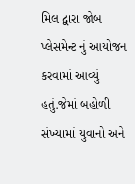મિલ દ્વારા જોબ પ્લેસમેન્ટ નું આયોજન કરવામાં આવ્યું હતું.જેમાં બહોળી સંખ્યામાં યુવાનો અને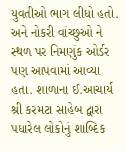યુવતીઓ ભાગ લીધો હતો. અને નોકરી વાંચ્છુઓ ને સ્થળ પર નિમણુંક ઓર્ડર પણ આપવામાં આવ્યા હતા. શાળાના ઈ.આચાર્ય શ્રી કરમટા સાહેબ દ્વારા પધારેલ લોકોનું શાબ્દિક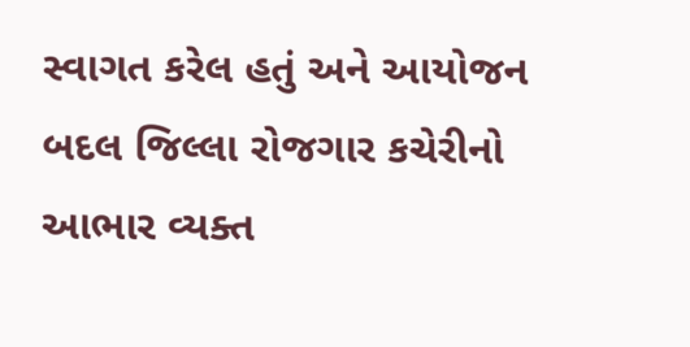સ્વાગત કરેલ હતું અને આયોજન બદલ જિલ્લા રોજગાર કચેરીનો આભાર વ્યક્ત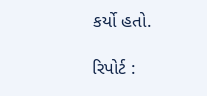કર્યો હતો.

રિપોર્ટ :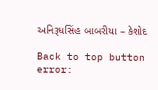અનિરૂધસિંહ બાબરીયા – કેશોદ

Back to top button
error: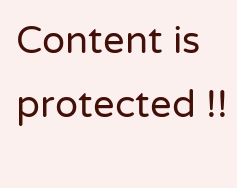Content is protected !!